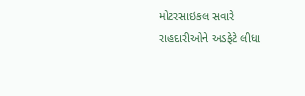મોટરસાઇકલ સવારે રાહદારીઓને અડફેટે લીધા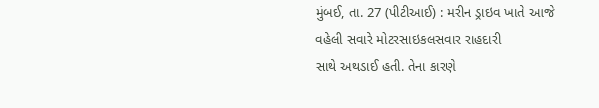મુંબઈ, તા. 27 (પીટીઆઈ) : મરીન ડ્રાઇવ ખાતે આજે વહેલી સવારે મોટરસાઇકલસવાર રાહદારી
સાથે અથડાઈ હતી. તેના કારણે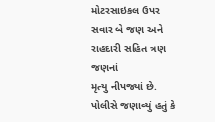મોટરસાઇકલ ઉપર સવાર બે જણ અને રાહદારી સહિત ત્રણ જણનાં
મૃત્યુ નીપજ્યાં છે. પોલીસે જણાવ્યું હતું કે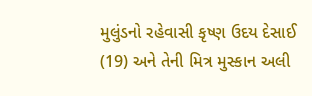મુલુંડનો રહેવાસી કૃષ્ણ ઉદય દેસાઈ
(19) અને તેની મિત્ર મુસ્કાન અલી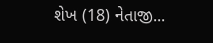શેખ (18) નેતાજી...